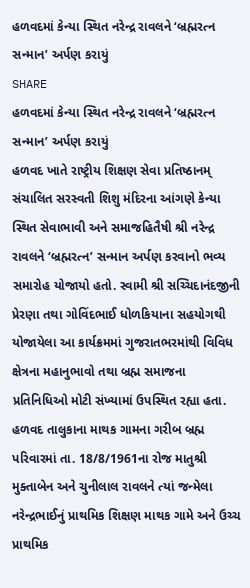હળવદમાં કેન્યા સ્થિત નરેન્દ્ર રાવલને ‘બ્રહ્મરત્ન સન્માન’ અર્પણ કરાયું
SHARE
હળવદમાં કેન્યા સ્થિત નરેન્દ્ર રાવલને ‘બ્રહ્મરત્ન સન્માન’ અર્પણ કરાયું
હળવદ ખાતે રાષ્ટ્રીય શિક્ષણ સેવા પ્રતિષ્ઠાનમ્ સંચાલિત સરસ્વતી શિશુ મંદિરના આંગણે કેન્યા સ્થિત સેવાભાવી અને સમાજહિતૈષી શ્રી નરેન્દ્ર રાવલને ‘બ્રહ્મરત્ન’ સન્માન અર્પણ કરવાનો ભવ્ય સમારોહ યોજાયો હતો. સ્વામી શ્રી સચ્ચિદાનંદજીની પ્રેરણા તથા ગોવિંદભાઈ ધોળકિયાના સહયોગથી યોજાયેલા આ કાર્યક્રમમાં ગુજરાતભરમાંથી વિવિધ ક્ષેત્રના મહાનુભાવો તથા બ્રહ્મ સમાજના પ્રતિનિધિઓ મોટી સંખ્યામાં ઉપસ્થિત રહ્યા હતા.
હળવદ તાલુકાના માથક ગામના ગરીબ બ્રહ્મ પરિવારમાં તા. 18/8/1961ના રોજ માતુશ્રી મુક્તાબેન અને ચુનીલાલ રાવલને ત્યાં જન્મેલા નરેન્દ્રભાઈનું પ્રાથમિક શિક્ષણ માથક ગામે અને ઉચ્ચ પ્રાથમિક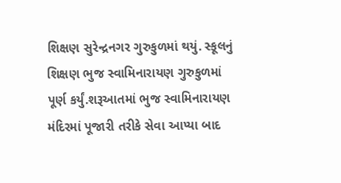શિક્ષણ સુરેન્દ્રનગર ગુરુકુળમાં થયું. સ્કૂલનું શિક્ષણ ભુજ સ્વામિનારાયણ ગુરુકુળમાં પૂર્ણ કર્યું.શરૂઆતમાં ભુજ સ્વામિનારાયણ મંદિરમાં પૂજારી તરીકે સેવા આપ્યા બાદ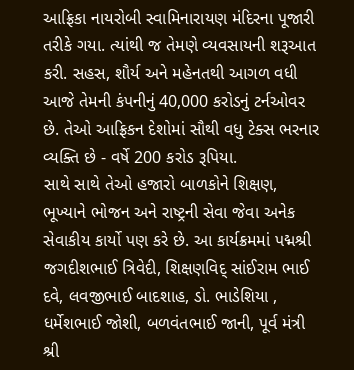આફ્રિકા નાયરોબી સ્વામિનારાયણ મંદિરના પૂજારી તરીકે ગયા. ત્યાંથી જ તેમણે વ્યવસાયની શરૂઆત કરી. સહસ, શૌર્ય અને મહેનતથી આગળ વધી આજે તેમની કંપનીનું 40,000 કરોડનું ટર્નઓવર છે. તેઓ આફ્રિકન દેશોમાં સૌથી વધુ ટેક્સ ભરનાર વ્યક્તિ છે - વર્ષે 200 કરોડ રૂપિયા.
સાથે સાથે તેઓ હજારો બાળકોને શિક્ષણ, ભૂખ્યાને ભોજન અને રાષ્ટ્રની સેવા જેવા અનેક સેવાકીય કાર્યો પણ કરે છે. આ કાર્યક્રમમાં પદ્મશ્રી જગદીશભાઈ ત્રિવેદી, શિક્ષણવિદ્ સાંઈરામ ભાઈ દવે, લવજીભાઈ બાદશાહ, ડો. ભાડેશિયા , ધર્મેશભાઈ જોશી, બળવંતભાઈ જાની, પૂર્વ મંત્રી શ્રી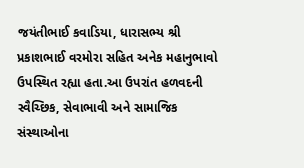જયંતીભાઈ કવાડિયા, ધારાસભ્ય શ્રી પ્રકાશભાઈ વરમોરા સહિત અનેક મહાનુભાવો ઉપસ્થિત રહ્યા હતા.આ ઉપરાંત હળવદની સ્વૈચ્છિક, સેવાભાવી અને સામાજિક સંસ્થાઓના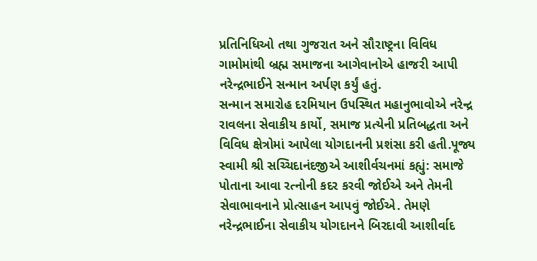પ્રતિનિધિઓ તથા ગુજરાત અને સૌરાષ્ટ્રના વિવિધ ગામોમાંથી બ્રહ્મ સમાજના આગેવાનોએ હાજરી આપી નરેન્દ્રભાઈને સન્માન અર્પણ કર્યું હતું.
સન્માન સમારોહ દરમિયાન ઉપસ્થિત મહાનુભાવોએ નરેન્દ્ર રાવલના સેવાકીય કાર્યો, સમાજ પ્રત્યેની પ્રતિબદ્ધતા અને વિવિધ ક્ષેત્રોમાં આપેલા યોગદાનની પ્રશંસા કરી હતી.પૂજ્ય સ્વામી શ્રી સચ્ચિદાનંદજીએ આશીર્વચનમાં કહ્યું: સમાજે પોતાના આવા રત્નોની કદર કરવી જોઈએ અને તેમની સેવાભાવનાને પ્રોત્સાહન આપવું જોઈએ. તેમણે નરેન્દ્રભાઈના સેવાકીય યોગદાનને બિરદાવી આશીર્વાદ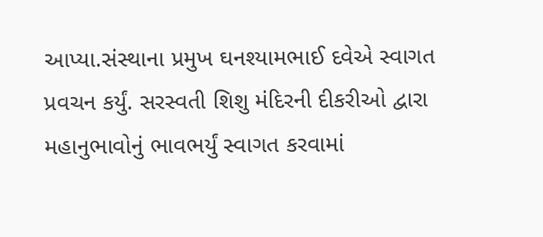આપ્યા.સંસ્થાના પ્રમુખ ઘનશ્યામભાઈ દવેએ સ્વાગત પ્રવચન કર્યું. સરસ્વતી શિશુ મંદિરની દીકરીઓ દ્વારા મહાનુભાવોનું ભાવભર્યું સ્વાગત કરવામાં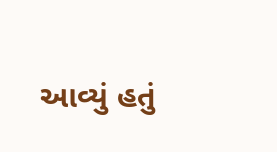આવ્યું હતું